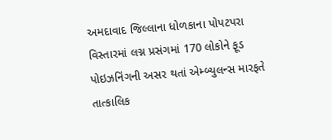અમદાવાદ જિલ્લાના ધોળકાના પોપટપરા વિસ્તારમાં લગ્ન પ્રસંગમાં 170 લોકોને ફૂડ પોઇઝનિંગની અસર થતાં એમ્બ્યુલન્સ મારફતે તાત્કાલિક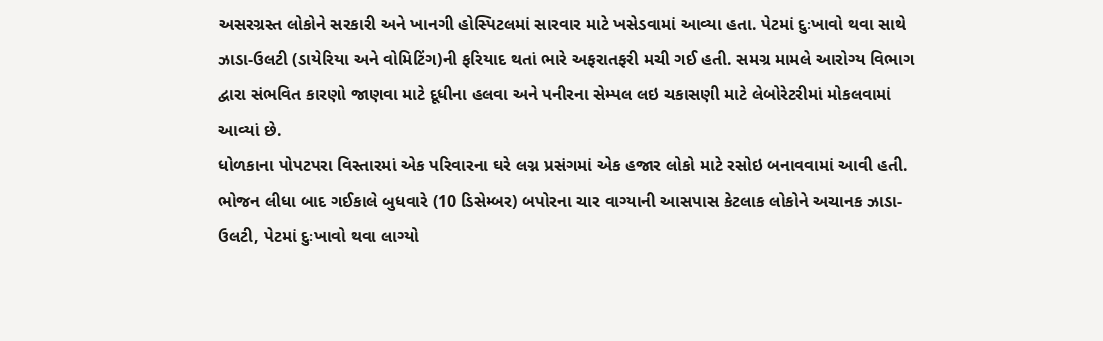અસરગ્રસ્ત લોકોને સરકારી અને ખાનગી હોસ્પિટલમાં સારવાર માટે ખસેડવામાં આવ્યા હતા. પેટમાં દુઃખાવો થવા સાથે ઝાડા-ઉલટી (ડાયેરિયા અને વોમિટિંગ)ની ફરિયાદ થતાં ભારે અફરાતફરી મચી ગઈ હતી. સમગ્ર મામલે આરોગ્ય વિભાગ દ્વારા સંભવિત કારણો જાણવા માટે દૂધીના હલવા અને પનીરના સેમ્પલ લઇ ચકાસણી માટે લેબોરેટરીમાં મોકલવામાં આવ્યાં છે.
ધોળકાના પોપટપરા વિસ્તારમાં એક પરિવારના ઘરે લગ્ન પ્રસંગમાં એક હજાર લોકો માટે રસોઇ બનાવવામાં આવી હતી. ભોજન લીધા બાદ ગઈકાલે બુધવારે (10 ડિસેમ્બર) બપોરના ચાર વાગ્યાની આસપાસ કેટલાક લોકોને અચાનક ઝાડા-ઉલટી, પેટમાં દુઃખાવો થવા લાગ્યો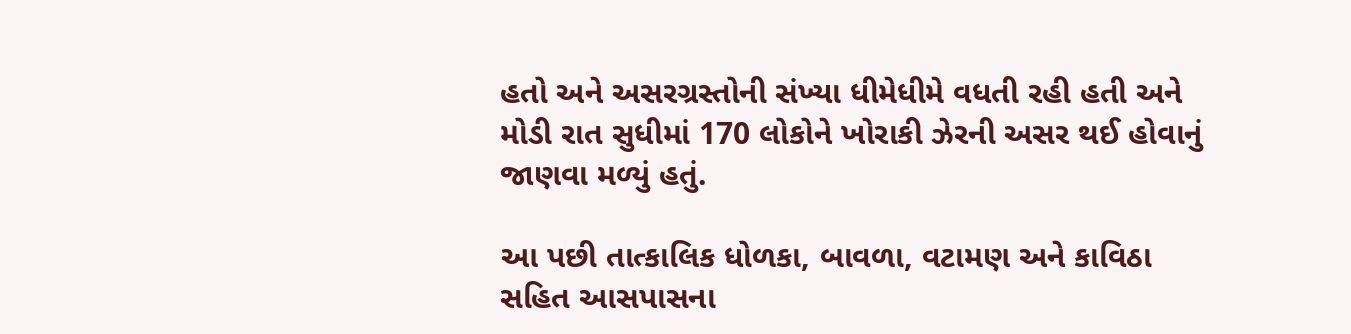હતો અને અસરગ્રસ્તોની સંખ્યા ધીમેધીમે વધતી રહી હતી અને મોડી રાત સુધીમાં 170 લોકોને ખોરાકી ઝેરની અસર થઈ હોવાનું જાણવા મળ્યું હતું.

આ પછી તાત્કાલિક ધોળકા, બાવળા, વટામણ અને કાવિઠા સહિત આસપાસના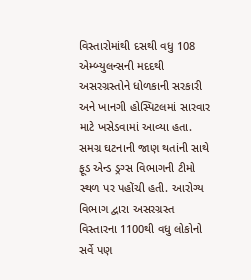વિસ્તારોમાંથી દસથી વધુ 108 એમ્બ્યુલન્સની મદદથી અસરગ્રસ્તોને ધોળકાની સરકારી અને ખાનગી હોસ્પિટલમાં સારવાર માટે ખસેડવામાં આવ્યા હતા.
સમગ્ર ઘટનાની જાણ થતાંની સાથે ફૂડ એન્ડ ડ્રગ્સ વિભાગની ટીમો સ્થળ પર પહોંચી હતી. આરોગ્ય વિભાગ દ્વારા અસરગ્રસ્ત વિસ્તારના 1100થી વધુ લોકોનો સર્વે પણ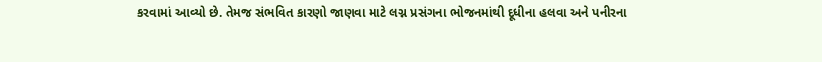કરવામાં આવ્યો છે. તેમજ સંભવિત કારણો જાણવા માટે લગ્ન પ્રસંગના ભોજનમાંથી દૂધીના હલવા અને પનીરના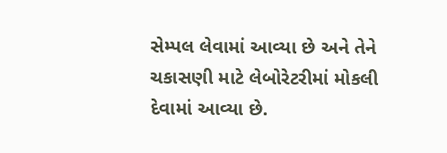સેમ્પલ લેવામાં આવ્યા છે અને તેને ચકાસણી માટે લેબોરેટરીમાં મોકલી દેવામાં આવ્યા છે.